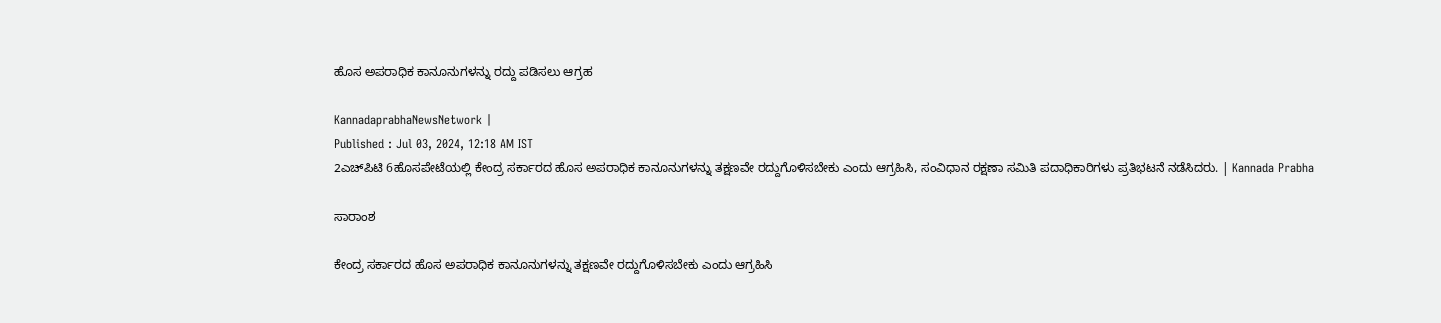ಹೊಸ ಅಪರಾಧಿಕ ಕಾನೂನುಗಳನ್ನು ರದ್ದು ಪಡಿಸಲು ಆಗ್ರಹ

KannadaprabhaNewsNetwork |
Published : Jul 03, 2024, 12:18 AM IST
2ಎಚ್‌ಪಿಟಿ 6ಹೊಸಪೇಟೆಯಲ್ಲಿ ಕೇಂದ್ರ ಸರ್ಕಾರದ ಹೊಸ ಅಪರಾಧಿಕ ಕಾನೂನುಗಳನ್ನು ತಕ್ಷಣವೇ ರದ್ದುಗೊಳಿಸಬೇಕು ಎಂದು ಆಗ್ರಹಿಸಿ, ಸಂವಿಧಾನ ರಕ್ಷಣಾ ಸಮಿತಿ ಪದಾಧಿಕಾರಿಗಳು ಪ್ರತಿಭಟನೆ ನಡೆಸಿದರು. | Kannada Prabha

ಸಾರಾಂಶ

ಕೇಂದ್ರ ಸರ್ಕಾರದ ಹೊಸ ಅಪರಾಧಿಕ ಕಾನೂನುಗಳನ್ನು ತಕ್ಷಣವೇ ರದ್ದುಗೊಳಿಸಬೇಕು ಎಂದು ಆಗ್ರಹಿಸಿ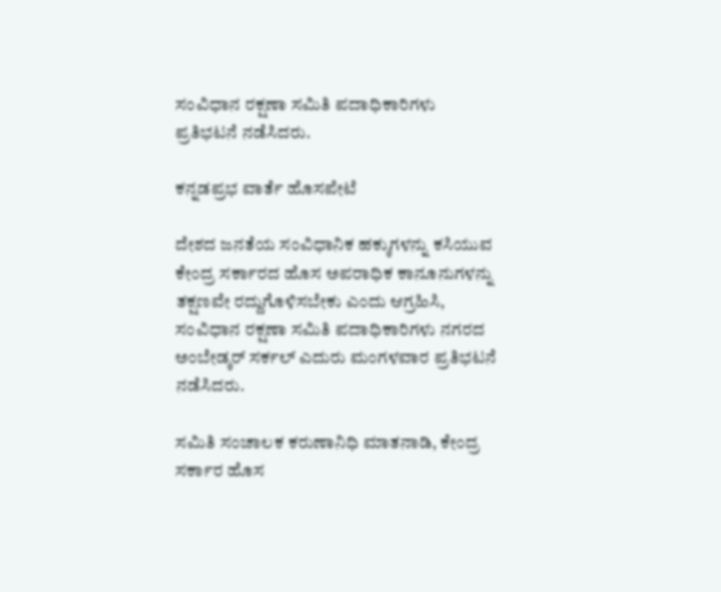ಸಂವಿಧಾನ ರಕ್ಷಣಾ ಸಮಿತಿ ಪದಾಧಿಕಾರಿಗಳು ಪ್ರತಿಭಟನೆ ನಡೆಸಿದರು.

ಕನ್ನಡಪ್ರಭ ವಾರ್ತೆ ಹೊಸಪೇಟೆ

ದೇಶದ ಜನತೆಯ ಸಂವಿಧಾನಿಕ ಹಕ್ಕುಗಳನ್ನು ಕಸಿಯುವ ಕೇಂದ್ರ ಸರ್ಕಾರದ ಹೊಸ ಅಪರಾಧಿಕ ಕಾನೂನುಗಳನ್ನು ತಕ್ಷಣವೇ ರದ್ದುಗೊಳಿಸಬೇಕು ಎಂದು ಆಗ್ರಹಿಸಿ, ಸಂವಿಧಾನ ರಕ್ಷಣಾ ಸಮಿತಿ ಪದಾಧಿಕಾರಿಗಳು ನಗರದ ಅಂಬೇಡ್ಕರ್ ಸರ್ಕಲ್ ಎದುರು ಮಂಗಳವಾರ ಪ್ರತಿಭಟನೆ ನಡೆಸಿದರು.

ಸಮಿತಿ ಸಂಚಾಲಕ ಕರುಣಾನಿಧಿ ಮಾತನಾಡಿ, ಕೇಂದ್ರ ಸರ್ಕಾರ ಹೊಸ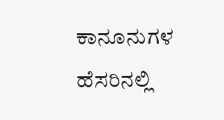ಕಾನೂನುಗಳ ಹೆಸರಿನಲ್ಲಿ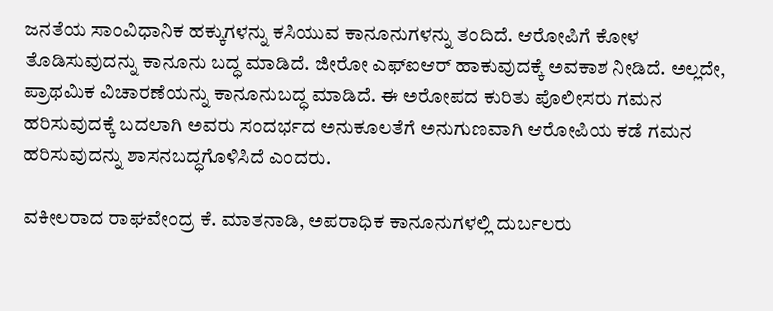ಜನತೆಯ ಸಾಂವಿಧಾನಿಕ ಹಕ್ಕುಗಳನ್ನು ಕಸಿಯುವ ಕಾನೂನುಗಳನ್ನು ತಂದಿದೆ. ಆರೋಪಿಗೆ ಕೋಳ ತೊಡಿಸುವುದನ್ನು ಕಾನೂನು ಬದ್ಧ ಮಾಡಿದೆ. ಜೀರೋ ಎಫ್‌ಐಆರ್ ಹಾಕುವುದಕ್ಕೆ ಅವಕಾಶ ನೀಡಿದೆ. ಅಲ್ಲದೇ, ಪ್ರಾಥಮಿಕ ವಿಚಾರಣೆಯನ್ನು ಕಾನೂನುಬದ್ಧ ಮಾಡಿದೆ. ಈ ಅರೋಪದ ಕುರಿತು ಪೊಲೀಸರು ಗಮನ ಹರಿಸುವುದಕ್ಕೆ ಬದಲಾಗಿ ಅವರು ಸಂದರ್ಭದ ಅನುಕೂಲತೆಗೆ ಅನುಗುಣವಾಗಿ ಆರೋಪಿಯ ಕಡೆ ಗಮನ ಹರಿಸುವುದನ್ನು ಶಾಸನಬದ್ಧಗೊಳಿಸಿದೆ ಎಂದರು.

ವಕೀಲರಾದ ರಾಘವೇಂದ್ರ ಕೆ. ಮಾತನಾಡಿ, ಅಪರಾಧಿಕ ಕಾನೂನುಗಳಲ್ಲಿ ದುರ್ಬಲರು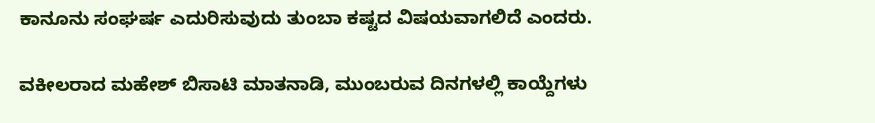ಕಾನೂನು ಸಂಘರ್ಷ ಎದುರಿಸುವುದು ತುಂಬಾ ಕಷ್ಟದ ವಿಷಯವಾಗಲಿದೆ ಎಂದರು.

ವಕೀಲರಾದ ಮಹೇಶ್ ಬಿಸಾಟಿ ಮಾತನಾಡಿ, ಮುಂಬರುವ ದಿನಗಳಲ್ಲಿ ಕಾಯ್ದೆಗಳು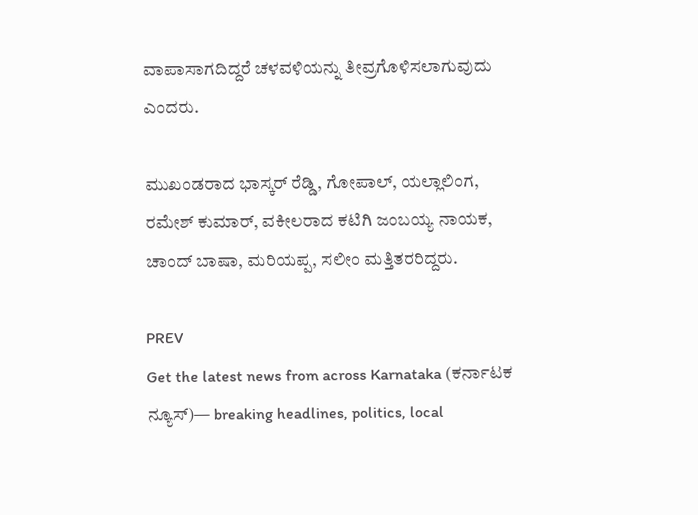ವಾಪಾಸಾಗದಿದ್ದರೆ ಚಳವಳಿಯನ್ನು ತೀವ್ರಗೊಳಿಸಲಾಗುವುದು ಎಂದರು.

ಮುಖಂಡರಾದ ಭಾಸ್ಕರ್ ರೆಡ್ಡಿ, ಗೋಪಾಲ್‌, ಯಲ್ಲಾಲಿಂಗ, ರಮೇಶ್ ಕುಮಾರ್, ವಕೀಲರಾದ ಕಟಿಗಿ ಜಂಬಯ್ಯ ನಾಯಕ, ಚಾಂದ್ ಬಾಷಾ, ಮರಿಯಪ್ಪ, ಸಲೀಂ ಮತ್ತಿತರರಿದ್ದರು.

PREV
Get the latest news from across Karnataka (ಕರ್ನಾಟಕ ನ್ಯೂಸ್)— breaking headlines, politics, local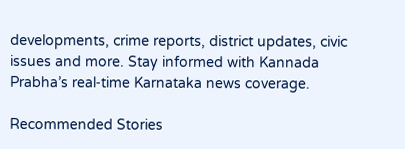developments, crime reports, district updates, civic issues and more. Stay informed with Kannada Prabha’s real‑time Karnataka news coverage.

Recommended Stories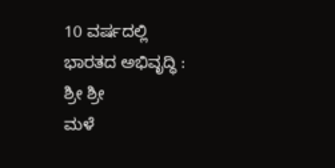10 ವರ್ಷದಲ್ಲಿ ಭಾರತದ ಅಭಿವೃದ್ಧಿ : ಶ್ರೀ ಶ್ರೀ
ಮಳೆ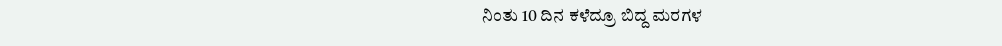ನಿಂತು 10 ದಿನ ಕಳೆದ್ರೂ ಬಿದ್ದ ಮರಗಳ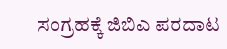ಸಂಗ್ರಹಕ್ಕೆ ಜಿಬಿಎ ಪರದಾಟ